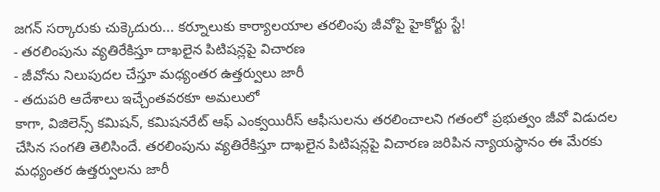జగన్ సర్కారుకు చుక్కెదురు... కర్నూలుకు కార్యాలయాల తరలింపు జీవోపై హైకోర్టు స్టే!
- తరలింపును వ్యతిరేకిస్తూ దాఖలైన పిటిషన్లపై విచారణ
- జీవోను నిలుపుదల చేస్తూ మధ్యంతర ఉత్తర్వులు జారీ
- తదుపరి ఆదేశాలు ఇచ్చేంతవరకూ అమలులో
కాగా, విజిలెన్స్ కమిషన్, కమిషనరేట్ ఆఫ్ ఎంక్వయిరీస్ ఆఫీసులను తరలించాలని గతంలో ప్రభుత్వం జీవో విడుదల చేసిన సంగతి తెలిసిందే. తరలింపును వ్యతిరేకిస్తూ దాఖలైన పిటిషన్లపై విచారణ జరిపిన న్యాయస్థానం ఈ మేరకు మధ్యంతర ఉత్తర్వులను జారీ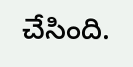చేసింది.